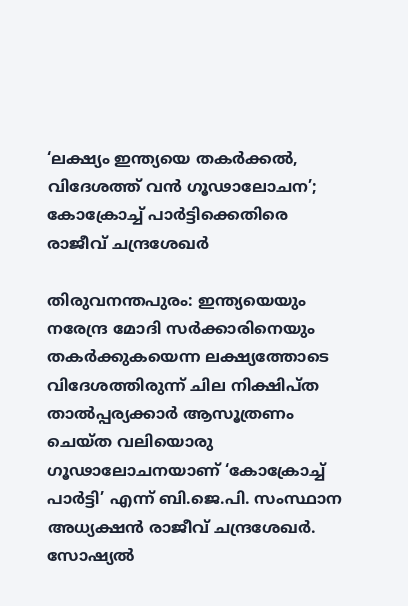‘ലക്ഷ്യം ഇന്ത്യയെ തകർക്കൽ, വിദേശത്ത് വൻ ഗൂഢാലോചന’; കോക്രോച്ച് പാർട്ടിക്കെതിരെ രാജീവ് ചന്ദ്രശേഖർ

തിരുവനന്തപുരം: ഇന്ത്യയെയും നരേന്ദ്ര മോദി സർക്കാരിനെയും തകർക്കുകയെന്ന ലക്ഷ്യത്തോടെ വിദേശത്തിരുന്ന് ചില നിക്ഷിപ്ത താൽപ്പര്യക്കാർ ആസൂത്രണം ചെയ്ത വലിയൊരു ഗൂഢാലോചനയാണ് ‘കോക്രോച്ച് പാർട്ടി’ എന്ന് ബി.ജെ.പി. സംസ്ഥാന അധ്യക്ഷൻ രാജീവ് ചന്ദ്രശേഖർ. സോഷ്യൽ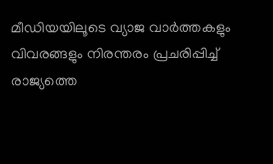മീഡിയയിലൂടെ വ്യാജ വാർത്തകളും വിവരങ്ങളും നിരന്തരം പ്രചരിപ്പിച്ച് രാജ്യത്തെ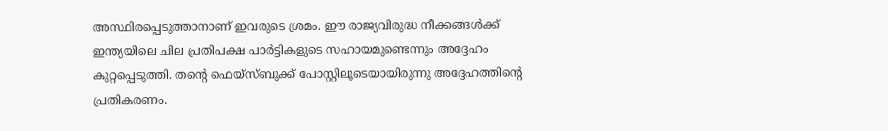അസ്ഥിരപ്പെടുത്താനാണ് ഇവരുടെ ശ്രമം. ഈ രാജ്യവിരുദ്ധ നീക്കങ്ങൾക്ക് ഇന്ത്യയിലെ ചില പ്രതിപക്ഷ പാർട്ടികളുടെ സഹായമുണ്ടെന്നും അദ്ദേഹം കുറ്റപ്പെടുത്തി. തന്റെ ഫെയ്‌സ്ബുക്ക് പോസ്റ്റിലൂടെയായിരുന്നു അദ്ദേഹത്തിന്റെ പ്രതികരണം.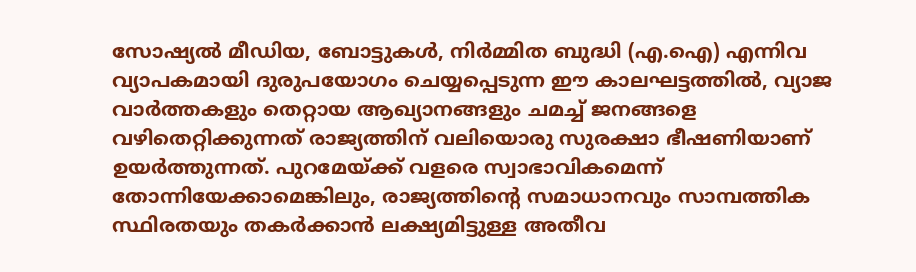സോഷ്യൽ മീഡിയ, ബോട്ടുകൾ, നിർമ്മിത ബുദ്ധി (എ.ഐ) എന്നിവ വ്യാപകമായി ദുരുപയോഗം ചെയ്യപ്പെടുന്ന ഈ കാലഘട്ടത്തിൽ, വ്യാജ വാർത്തകളും തെറ്റായ ആഖ്യാനങ്ങളും ചമച്ച് ജനങ്ങളെ വഴിതെറ്റിക്കുന്നത് രാജ്യത്തിന് വലിയൊരു സുരക്ഷാ ഭീഷണിയാണ് ഉയർത്തുന്നത്. പുറമേയ്ക്ക് വളരെ സ്വാഭാവികമെന്ന് തോന്നിയേക്കാമെങ്കിലും, രാജ്യത്തിന്റെ സമാധാനവും സാമ്പത്തിക സ്ഥിരതയും തകർക്കാൻ ലക്ഷ്യമിട്ടുള്ള അതീവ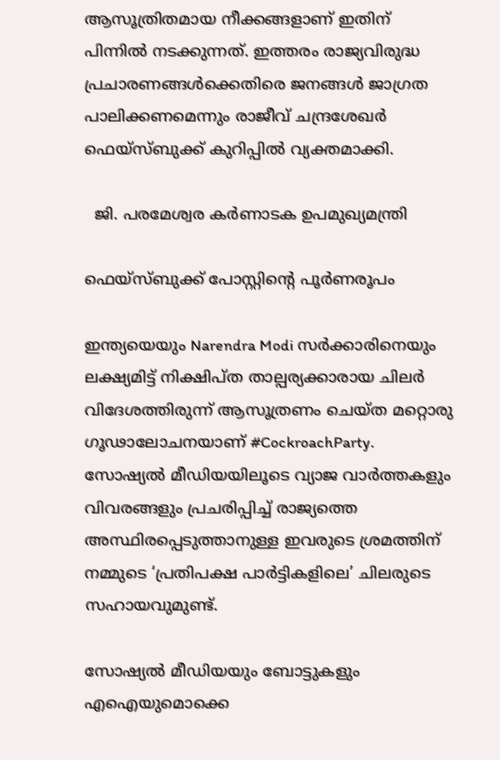ആസൂത്രിതമായ നീക്കങ്ങളാണ് ഇതിന് പിന്നിൽ നടക്കുന്നത്. ഇത്തരം രാജ്യവിരുദ്ധ പ്രചാരണങ്ങൾക്കെതിരെ ജനങ്ങൾ ജാഗ്രത പാലിക്കണമെന്നും രാജീവ് ചന്ദ്രശേഖർ ഫെയ്‌സ്ബുക്ക് കുറിപ്പിൽ വ്യക്തമാക്കി.

  ജി. പരമേശ്വര കർണാടക ഉപമുഖ്യമന്ത്രി

ഫെയ്‌സ്ബുക്ക് പോസ്റ്റിന്റെ പൂര്‍ണരൂപം

ഇന്ത്യയെയും Narendra Modi സര്‍ക്കാരിനെയും ലക്ഷ്യമിട്ട് നിക്ഷിപ്ത താല്പര്യക്കാരായ ചിലര്‍ വിദേശത്തിരുന്ന് ആസൂത്രണം ചെയ്ത മറ്റൊരു ഗൂഢാലോചനയാണ് #CockroachParty. സോഷ്യല്‍ മീഡിയയിലൂടെ വ്യാജ വാര്‍ത്തകളും വിവരങ്ങളും പ്രചരിപ്പിച്ച് രാജ്യത്തെ അസ്ഥിരപ്പെടുത്താനുള്ള ഇവരുടെ ശ്രമത്തിന് നമ്മുടെ ‘പ്രതിപക്ഷ പാര്‍ട്ടികളിലെ’ ചിലരുടെ സഹായവുമുണ്ട്.

സോഷ്യല്‍ മീഡിയയും ബോട്ടുകളും എഐയുമൊക്കെ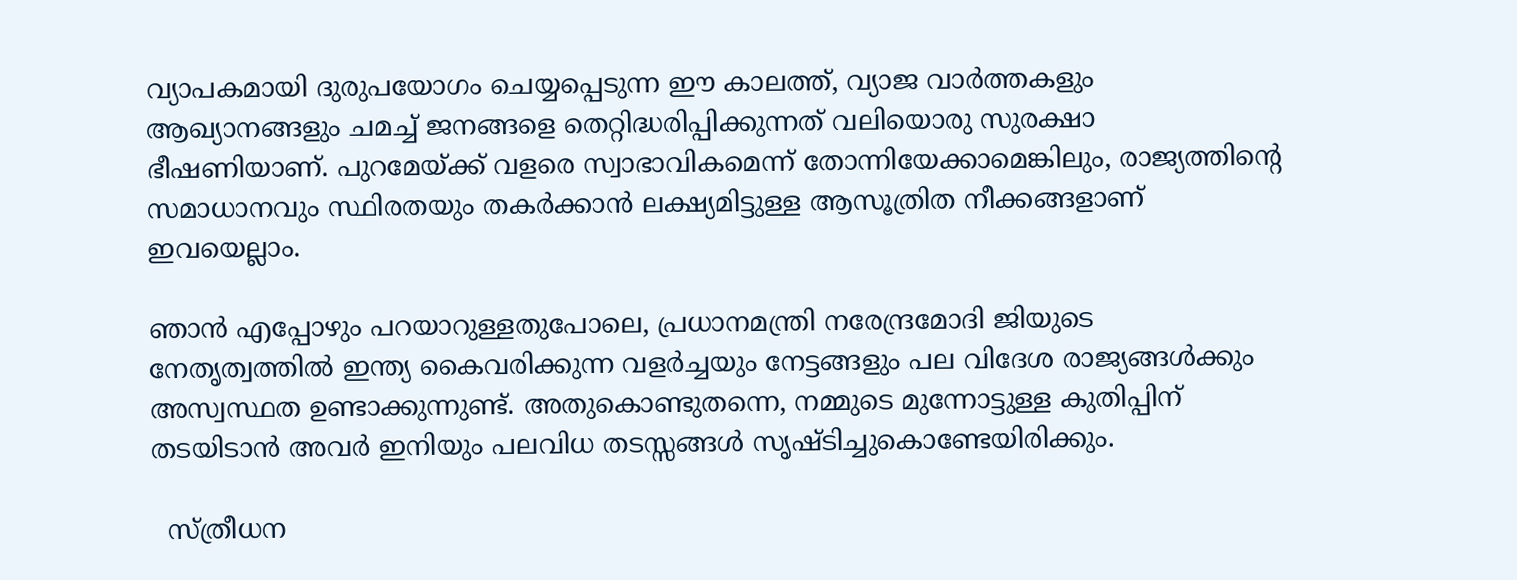വ്യാപകമായി ദുരുപയോഗം ചെയ്യപ്പെടുന്ന ഈ കാലത്ത്, വ്യാജ വാര്‍ത്തകളും ആഖ്യാനങ്ങളും ചമച്ച് ജനങ്ങളെ തെറ്റിദ്ധരിപ്പിക്കുന്നത് വലിയൊരു സുരക്ഷാ ഭീഷണിയാണ്. പുറമേയ്ക്ക് വളരെ സ്വാഭാവികമെന്ന് തോന്നിയേക്കാമെങ്കിലും, രാജ്യത്തിന്റെ സമാധാനവും സ്ഥിരതയും തകര്‍ക്കാന്‍ ലക്ഷ്യമിട്ടുള്ള ആസൂത്രിത നീക്കങ്ങളാണ് ഇവയെല്ലാം.

ഞാന്‍ എപ്പോഴും പറയാറുള്ളതുപോലെ, പ്രധാനമന്ത്രി നരേന്ദ്രമോദി ജിയുടെ നേതൃത്വത്തില്‍ ഇന്ത്യ കൈവരിക്കുന്ന വളര്‍ച്ചയും നേട്ടങ്ങളും പല വിദേശ രാജ്യങ്ങള്‍ക്കും അസ്വസ്ഥത ഉണ്ടാക്കുന്നുണ്ട്. അതുകൊണ്ടുതന്നെ, നമ്മുടെ മുന്നോട്ടുള്ള കുതിപ്പിന് തടയിടാന്‍ അവര്‍ ഇനിയും പലവിധ തടസ്സങ്ങള്‍ സൃഷ്ടിച്ചുകൊണ്ടേയിരിക്കും.

  സ്ത്രീധന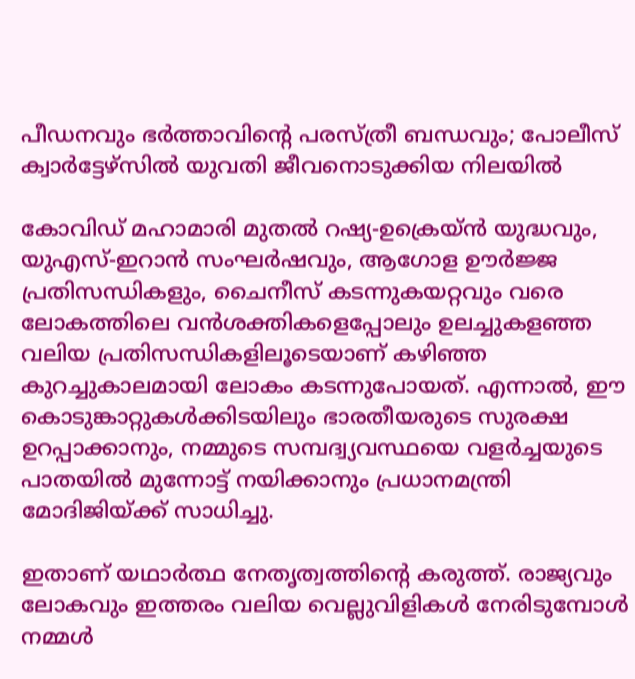പീഡനവും ഭർത്താവിന്റെ പരസ്ത്രീ ബന്ധവും; പോലീസ് ക്വാർട്ടേഴ്‌സിൽ യുവതി ജീവനൊടുക്കിയ നിലയിൽ

കോവിഡ് മഹാമാരി മുതല്‍ റഷ്യ-ഉക്രെയ്ന്‍ യുദ്ധവും, യുഎസ്-ഇറാന്‍ സംഘര്‍ഷവും, ആഗോള ഊര്‍ജ്ജ പ്രതിസന്ധികളും, ചൈനീസ് കടന്നുകയറ്റവും വരെ ലോകത്തിലെ വന്‍ശക്തികളെപ്പോലും ഉലച്ചുകളഞ്ഞ വലിയ പ്രതിസന്ധികളിലൂടെയാണ് കഴിഞ്ഞ കുറച്ചുകാലമായി ലോകം കടന്നുപോയത്. എന്നാല്‍, ഈ കൊടുങ്കാറ്റുകള്‍ക്കിടയിലും ഭാരതീയരുടെ സുരക്ഷ ഉറപ്പാക്കാനും, നമ്മുടെ സമ്പദ്വ്യവസ്ഥയെ വളര്‍ച്ചയുടെ പാതയില്‍ മുന്നോട്ട് നയിക്കാനും പ്രധാനമന്ത്രി മോദിജിയ്ക്ക് സാധിച്ചു.

ഇതാണ് യഥാര്‍ത്ഥ നേതൃത്വത്തിന്റെ കരുത്ത്. രാജ്യവും ലോകവും ഇത്തരം വലിയ വെല്ലുവിളികള്‍ നേരിടുമ്പോള്‍ നമ്മള്‍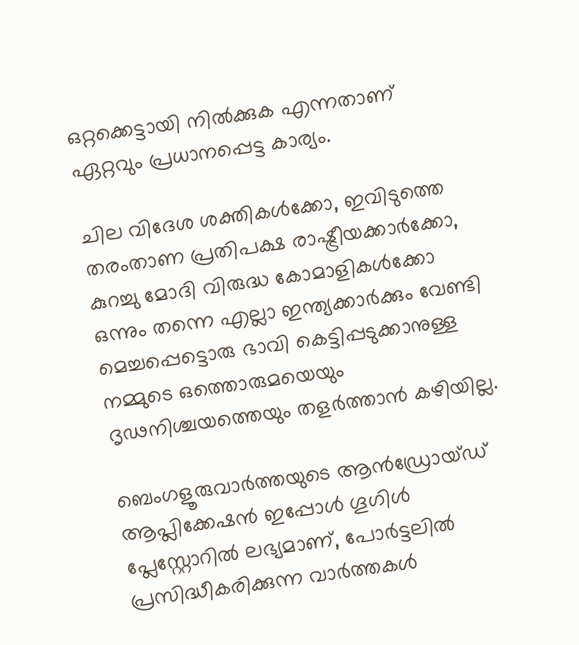ഒറ്റക്കെട്ടായി നില്‍ക്കുക എന്നതാണ് ഏറ്റവും പ്രധാനപ്പെട്ട കാര്യം.

ചില വിദേശ ശക്തികള്‍ക്കോ, ഇവിടുത്തെ തരംതാണ പ്രതിപക്ഷ രാഷ്ട്രീയക്കാര്‍ക്കോ, കുറച്ചു മോദി വിരുദ്ധ കോമാളികള്‍ക്കോ ഒന്നും തന്നെ എല്ലാ ഇന്ത്യക്കാര്‍ക്കും വേണ്ടി മെച്ചപ്പെട്ടൊരു ഭാവി കെട്ടിപ്പടുക്കാനുള്ള നമ്മുടെ ഒത്തൊരുമയെയും ദൃഢനിശ്ചയത്തെയും തളര്‍ത്താന്‍ കഴിയില്ല.

ബെംഗളൂരുവാർത്തയുടെ ആൻഡ്രോയ്ഡ് ആപ്ലിക്കേഷൻ ഇപ്പോൾ ഗൂഗിൾ പ്ലേസ്റ്റോറിൽ ലഭ്യമാണ്, പോർട്ടലിൽ പ്രസിദ്ധീകരിക്കുന്ന വാർത്തകൾ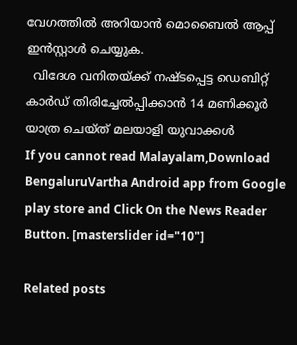വേഗത്തിൽ അറിയാൻ മൊബൈൽ ആപ്പ് ഇൻസ്റ്റാൾ ചെയ്യുക.
  വിദേശ വനിതയ്ക്ക് നഷ്ടപ്പെട്ട ഡെബിറ്റ് കാർഡ് തിരിച്ചേൽപ്പിക്കാൻ 14 മണിക്കൂർ യാത്ര ചെയ്ത് മലയാളി യുവാക്കൾ
If you cannot read Malayalam,Download BengaluruVartha Android app from Google play store and Click On the News Reader Button. [masterslider id="10"]

Related posts